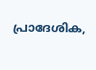പ്രാദേശിക,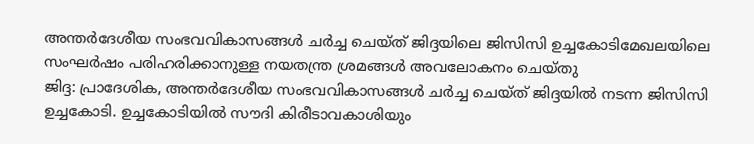അന്തർദേശീയ സംഭവവികാസങ്ങൾ ചർച്ച ചെയ്ത് ജിദ്ദയിലെ ജിസിസി ഉച്ചകോടിമേഖലയിലെ സംഘർഷം പരിഹരിക്കാനുള്ള നയതന്ത്ര ശ്രമങ്ങൾ അവലോകനം ചെയ്തു
ജിദ്ദ: പ്രാദേശിക, അന്തർദേശീയ സംഭവവികാസങ്ങൾ ചർച്ച ചെയ്ത് ജിദ്ദയിൽ നടന്ന ജിസിസി ഉച്ചകോടി. ഉച്ചകോടിയിൽ സൗദി കിരീടാവകാശിയും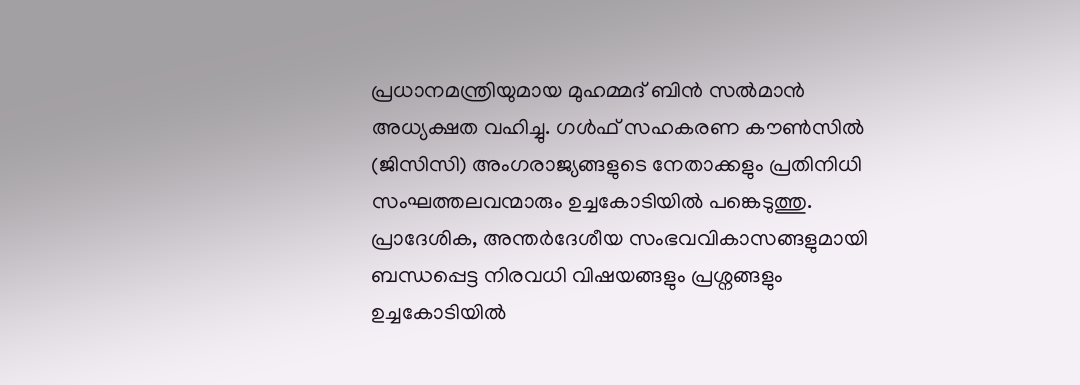പ്രധാനമന്ത്രിയുമായ മുഹമ്മദ് ബിൻ സൽമാൻ അധ്യക്ഷത വഹിച്ചു. ഗൾഫ് സഹകരണ കൗൺസിൽ (ജിസിസി) അംഗരാജ്യങ്ങളുടെ നേതാക്കളും പ്രതിനിധി സംഘത്തലവന്മാരും ഉച്ചകോടിയിൽ പങ്കെടുത്തു. പ്രാദേശിക, അന്തർദേശീയ സംഭവവികാസങ്ങളുമായി ബന്ധപ്പെട്ട നിരവധി വിഷയങ്ങളും പ്രശ്നങ്ങളും ഉച്ചകോടിയിൽ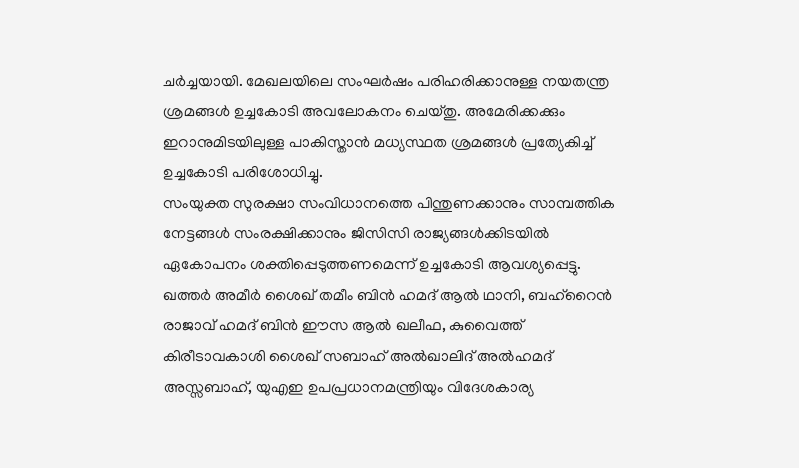ചർച്ചയായി. മേഖലയിലെ സംഘർഷം പരിഹരിക്കാനുള്ള നയതന്ത്ര ശ്രമങ്ങൾ ഉച്ചകോടി അവലോകനം ചെയ്തു. അമേരിക്കക്കും ഇറാനുമിടയിലുള്ള പാകിസ്താൻ മധ്യസ്ഥത ശ്രമങ്ങൾ പ്രത്യേകിച്ച് ഉച്ചകോടി പരിശോധിച്ചു.
സംയുക്ത സുരക്ഷാ സംവിധാനത്തെ പിന്തുണക്കാനും സാമ്പത്തിക നേട്ടങ്ങൾ സംരക്ഷിക്കാനും ജിസിസി രാജ്യങ്ങൾക്കിടയിൽ ഏകോപനം ശക്തിപ്പെടുത്തണമെന്ന് ഉച്ചകോടി ആവശ്യപ്പെട്ടു. ഖത്തർ അമീർ ശൈഖ് തമീം ബിൻ ഹമദ് ആൽ ഥാനി, ബഹ്റൈൻ രാജാവ് ഹമദ് ബിൻ ഈസ ആൽ ഖലീഫ, കുവൈത്ത് കിരീടാവകാശി ശൈഖ് സബാഹ് അൽഖാലിദ് അൽഹമദ് അസ്സബാഹ്, യുഎഇ ഉപപ്രധാനമന്ത്രിയും വിദേശകാര്യ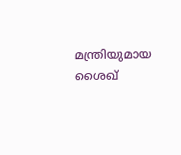മന്ത്രിയുമായ ശൈഖ്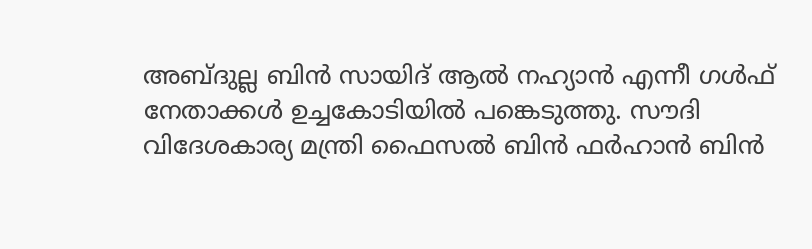അബ്ദുല്ല ബിൻ സായിദ് ആൽ നഹ്യാൻ എന്നീ ഗൾഫ് നേതാക്കൾ ഉച്ചകോടിയിൽ പങ്കെടുത്തു. സൗദി വിദേശകാര്യ മന്ത്രി ഫൈസൽ ബിൻ ഫർഹാൻ ബിൻ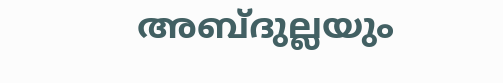അബ്ദുല്ലയും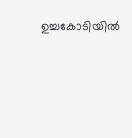ഉച്ചകോടിയിൽ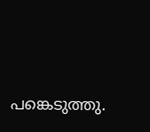പങ്കെടുത്തു.